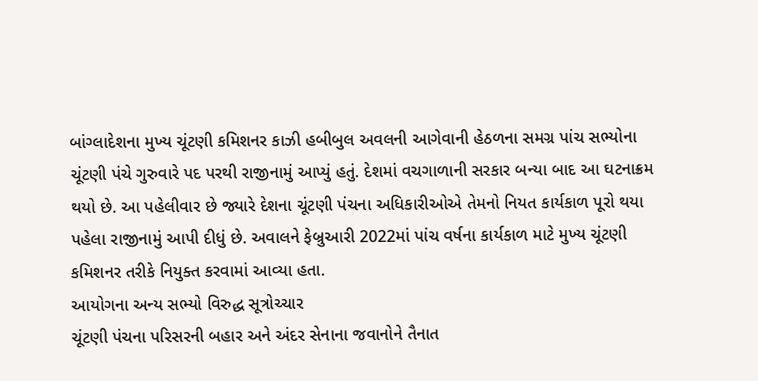બાંગ્લાદેશના મુખ્ય ચૂંટણી કમિશનર કાઝી હબીબુલ અવલની આગેવાની હેઠળના સમગ્ર પાંચ સભ્યોના ચૂંટણી પંચે ગુરુવારે પદ પરથી રાજીનામું આપ્યું હતું. દેશમાં વચગાળાની સરકાર બન્યા બાદ આ ઘટનાક્રમ થયો છે. આ પહેલીવાર છે જ્યારે દેશના ચૂંટણી પંચના અધિકારીઓએ તેમનો નિયત કાર્યકાળ પૂરો થયા પહેલા રાજીનામું આપી દીધું છે. અવાલને ફેબ્રુઆરી 2022માં પાંચ વર્ષના કાર્યકાળ માટે મુખ્ય ચૂંટણી કમિશનર તરીકે નિયુક્ત કરવામાં આવ્યા હતા.
આયોગના અન્ય સભ્યો વિરુદ્ધ સૂત્રોચ્ચાર
ચૂંટણી પંચના પરિસરની બહાર અને અંદર સેનાના જવાનોને તૈનાત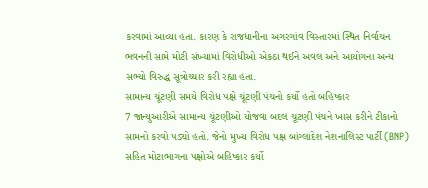કરવામાં આવ્યા હતા. કારણ કે રાજધાનીના અગરગાંવ વિસ્તારમાં સ્થિત નિર્વાચન ભવનની સામે મોટી સંખ્યામાં વિરોધીઓ એકઠા થઈને અવલ અને આયોગના અન્ય સભ્યો વિરુદ્ધ સૂત્રોચ્ચાર કરી રહ્યા હતા.
સામાન્ય ચૂંટણી સમયે વિરોધ પક્ષે ચૂંટણી પંચનો કર્યો હતો બહિષ્કાર
7 જાન્યુઆરીએ સામાન્ય ચૂંટણીઓ યોજવા બદલ ચૂટણી પંચને ખાસ કરીને ટીકાનો સામનો કરવો પડ્યો હતો. જેનો મુખ્ય વિરોધ પક્ષ બાંગ્લાદેશ નેશનાલિસ્ટ પાર્ટી (BNP) સહિત મોટાભાગના પક્ષોએ બહિષ્કાર કર્યો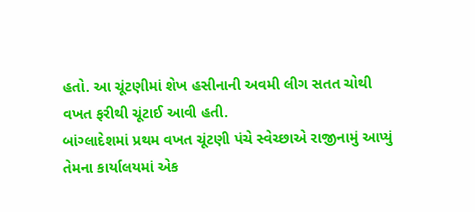હતો. આ ચૂંટણીમાં શેખ હસીનાની અવમી લીગ સતત ચોથી વખત ફરીથી ચૂંટાઈ આવી હતી.
બાંગ્લાદેશમાં પ્રથમ વખત ચૂંટણી પંચે સ્વેચ્છાએ રાજીનામું આપ્યું
તેમના કાર્યાલયમાં એક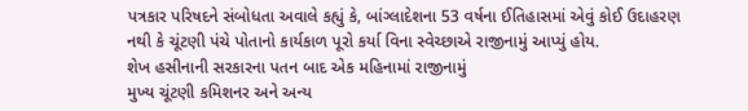પત્રકાર પરિષદને સંબોધતા અવાલે કહ્યું કે, બાંગ્લાદેશના 53 વર્ષના ઈતિહાસમાં એવું કોઈ ઉદાહરણ નથી કે ચૂંટણી પંચે પોતાનો કાર્યકાળ પૂરો કર્યા વિના સ્વેચ્છાએ રાજીનામું આપ્યું હોય.
શેખ હસીનાની સરકારના પતન બાદ એક મહિનામાં રાજીનામું
મુખ્ય ચૂંટણી કમિશનર અને અન્ય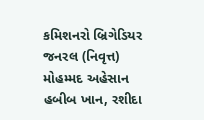કમિશનરો બ્રિગેડિયર જનરલ (નિવૃત્ત) મોહમ્મદ અહેસાન હબીબ ખાન, રશીદા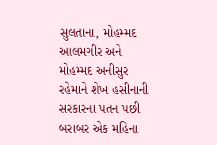સુલતાના, મોહમ્મદ આલમગીર અને મોહમ્મદ અનીસુર રહેમાને શેખ હસીનાની સરકારના પતન પછી બરાબર એક મહિના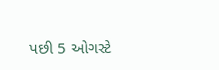પછી 5 ઓગસ્ટે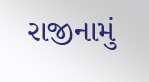રાજીનામું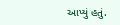આપ્યું હતું.